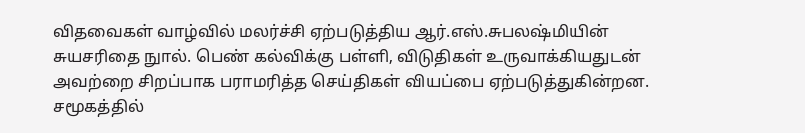விதவைகள் வாழ்வில் மலர்ச்சி ஏற்படுத்திய ஆர்.எஸ்.சுபலஷ்மியின் சுயசரிதை நுால். பெண் கல்விக்கு பள்ளி, விடுதிகள் உருவாக்கியதுடன் அவற்றை சிறப்பாக பராமரித்த செய்திகள் வியப்பை ஏற்படுத்துகின்றன. சமூகத்தில்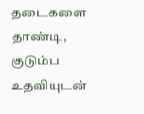தடைகளை தாண்டி, குடும்ப உதவியுடன்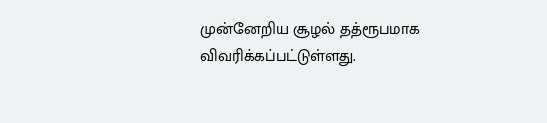முன்னேறிய சூழல் தத்ரூபமாக விவரிக்கப்பட்டுள்ளது.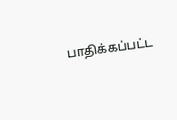பாதிக்கப்பட்ட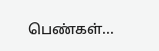பெண்கள்...